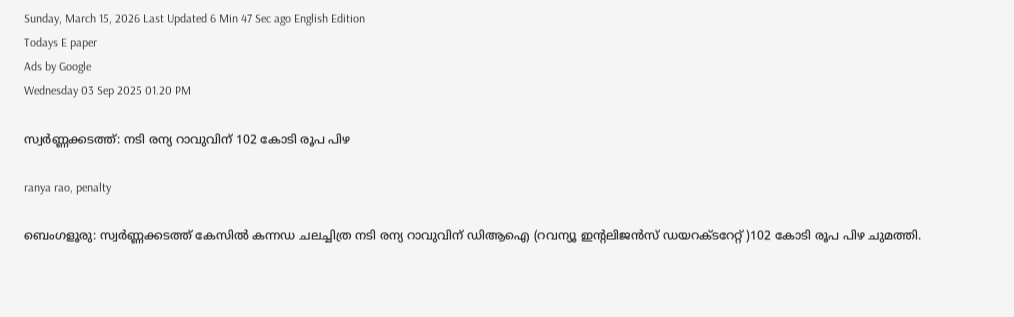Sunday, March 15, 2026 Last Updated 6 Min 47 Sec ago English Edition
Todays E paper
Ads by Google
Wednesday 03 Sep 2025 01.20 PM

സ്വര്‍ണ്ണക്കടത്ത്: നടി രന്യ റാവുവിന് 102 കോടി രൂപ പിഴ

ranya rao, penalty

ബെംഗളൂരു: സ്വര്‍ണ്ണക്കടത്ത് കേസില്‍ കന്നഡ ചലച്ചിത്ര നടി രന്യ റാവുവിന് ഡിആഐ (റവന്യൂ ഇന്റലിജന്‍സ് ഡയറക്ടറേറ്റ് )102 കോടി രൂപ പിഴ ചുമത്തി.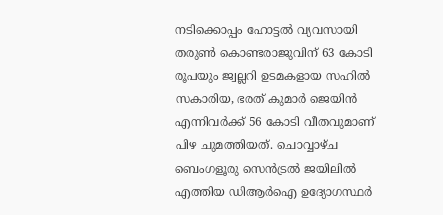നടിക്കൊപ്പം ഹോട്ടല്‍ വ്യവസായി തരുണ്‍ കൊണ്ടരാജുവിന് 63 കോടി രൂപയും ജ്വല്ലറി ഉടമകളായ സഹില്‍ സകാരിയ, ഭരത് കുമാര്‍ ജെയിന്‍ എന്നിവര്‍ക്ക് 56 കോടി വീതവുമാണ് പിഴ ചുമത്തിയത്. ചൊവ്വാഴ്ച ബെംഗളൂരു സെന്‍ട്രല്‍ ജയിലില്‍ എത്തിയ ഡിആര്‍ഐ ഉദ്യോഗസ്ഥര്‍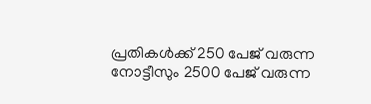പ്രതികള്‍ക്ക് 250 പേജ് വരുന്ന നോട്ടീസും 2500 പേജ് വരുന്ന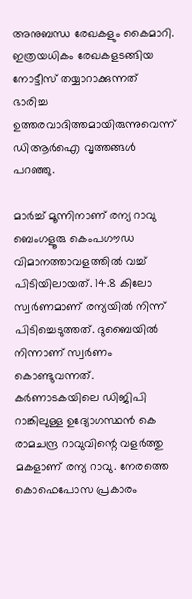അനുബന്ധ രേഖകളും കൈമാറി. ഇത്രയധികം രേഖകളടങ്ങിയ നോട്ടീസ് തയ്യാറാക്കുന്നത് ഭാരിച്ച ഉത്തരവാദിത്തമായിരുന്നുവെന്ന് ഡിആര്‍ഐ വൃത്തങ്ങള്‍ പറഞ്ഞു.

മാര്‍ച്ച് മൂന്നിനാണ് രന്യ റാവു ബെംഗളൂരു കെംപഗൗഡ വിമാനത്താവളത്തില്‍ വച്ച് പിടിയിലായത്. 14.8 കിലോ സ്വര്‍ണമാണ് രന്യയില്‍ നിന്ന് പിടിച്ചെടുത്തത്. ദുബൈയില്‍ നിന്നാണ് സ്വര്‍ണം കൊണ്ടുവന്നത്. കര്‍ണാടകയിലെ ഡിജിപി റാങ്കിലുള്ള ഉദ്യോഗസ്ഥന്‍ കെ രാമചന്ദ്ര റാവുവിന്റെ വളര്‍ത്തു മകളാണ് രന്യ റാവു. നേരത്തെ കൊഫെപോസ പ്രകാരം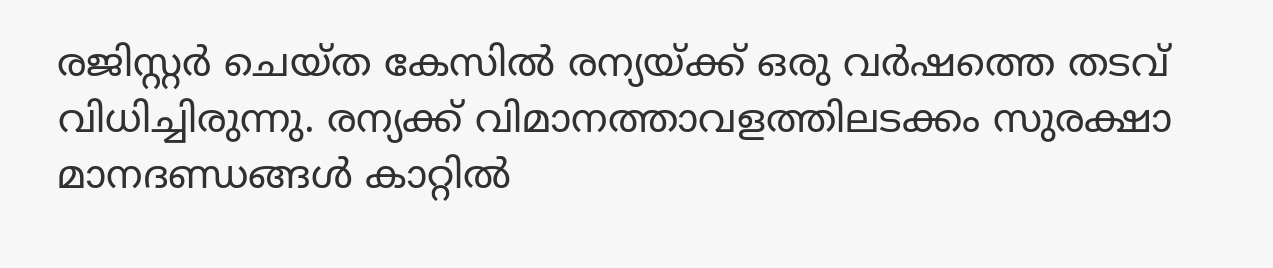രജിസ്റ്റര്‍ ചെയ്ത കേസില്‍ രന്യയ്ക്ക് ഒരു വര്‍ഷത്തെ തടവ് വിധിച്ചിരുന്നു. രന്യക്ക് വിമാനത്താവളത്തിലടക്കം സുരക്ഷാ മാനദണ്ഡങ്ങള്‍ കാറ്റില്‍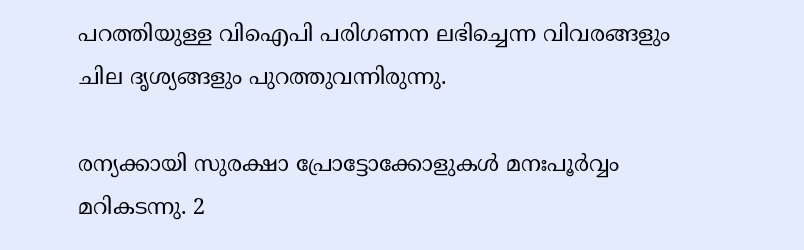പറത്തിയുള്ള വിഐപി പരിഗണന ലഭിച്ചെന്ന വിവരങ്ങളും ചില ദൃശ്യങ്ങളും പുറത്തുവന്നിരുന്നു.

രന്യക്കായി സുരക്ഷാ പ്രോട്ടോക്കോളുകള്‍ മനഃപൂര്‍വ്വം മറികടന്നു. 2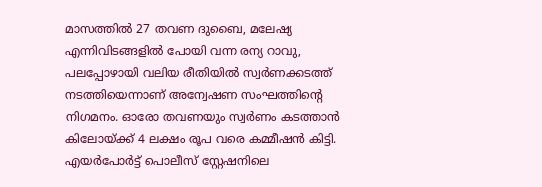മാസത്തില്‍ 27 തവണ ദുബൈ, മലേഷ്യ എന്നിവിടങ്ങളില്‍ പോയി വന്ന രന്യ റാവു, പലപ്പോഴായി വലിയ രീതിയില്‍ സ്വര്‍ണക്കടത്ത് നടത്തിയെന്നാണ് അന്വേഷണ സംഘത്തിന്റെ നിഗമനം. ഓരോ തവണയും സ്വര്‍ണം കടത്താന്‍ കിലോയ്ക്ക് 4 ലക്ഷം രൂപ വരെ കമ്മീഷന്‍ കിട്ടി. എയര്‍പോര്‍ട്ട് പൊലീസ് സ്റ്റേഷനിലെ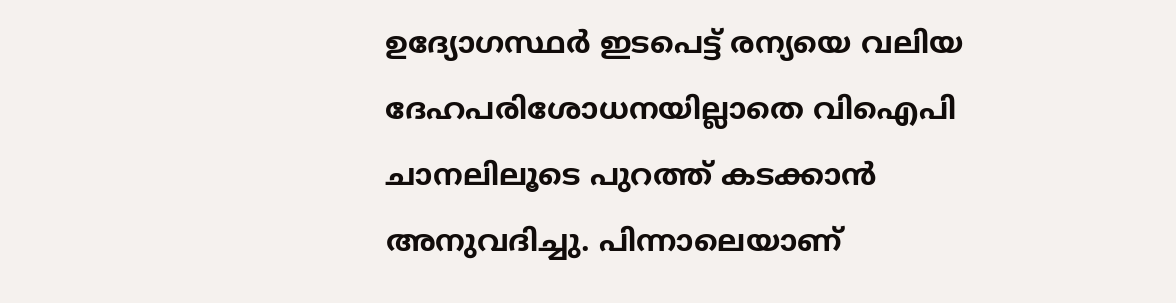ഉദ്യോഗസ്ഥര്‍ ഇടപെട്ട് രന്യയെ വലിയ ദേഹപരിശോധനയില്ലാതെ വിഐപി ചാനലിലൂടെ പുറത്ത് കടക്കാന്‍ അനുവദിച്ചു. പിന്നാലെയാണ്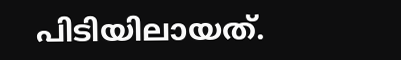പിടിയിലായത്.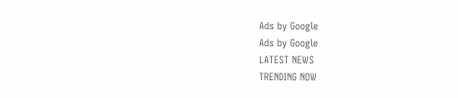Ads by Google
Ads by Google
LATEST NEWS
TRENDING NOW